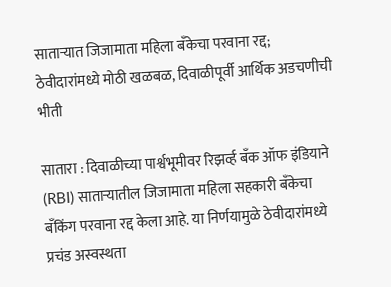साताऱ्यात जिजामाता महिला बँकेचा परवाना रद्द; ठेवीदारांमध्ये मोठी खळबळ, दिवाळीपूर्वी आर्थिक अडचणीची भीती

सातारा : दिवाळीच्या पार्श्वभूमीवर रिझर्व्ह बँक ऑफ इंडियाने (RBI) साताऱ्यातील जिजामाता महिला सहकारी बँकेचा बँकिंग परवाना रद्द केला आहे. या निर्णयामुळे ठेवीदारांमध्ये प्रचंड अस्वस्थता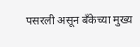पसरली असून बँकेच्या मुख्य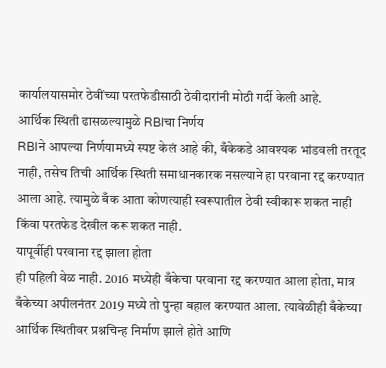कार्यालयासमोर ठेवींच्या परतफेडीसाठी ठेवीदारांनी मोठी गर्दी केली आहे.
आर्थिक स्थिती ढासळल्यामुळे RBIचा निर्णय
RBIने आपल्या निर्णयामध्ये स्पष्ट केलं आहे की, बँकेकडे आवश्यक भांडवली तरतूद नाही, तसेच तिची आर्थिक स्थिती समाधानकारक नसल्याने हा परवाना रद्द करण्यात आला आहे. त्यामुळे बँक आता कोणत्याही स्वरूपातील ठेवी स्वीकारू शकत नाही किंवा परतफेड देखील करू शकत नाही.
यापूर्वीही परवाना रद्द झाला होता
ही पहिली वेळ नाही. 2016 मध्येही बँकेचा परवाना रद्द करण्यात आला होता, मात्र बँकेच्या अपीलनंतर 2019 मध्ये तो पुन्हा बहाल करण्यात आला. त्यावेळीही बँकेच्या आर्थिक स्थितीवर प्रश्नचिन्ह निर्माण झाले होते आणि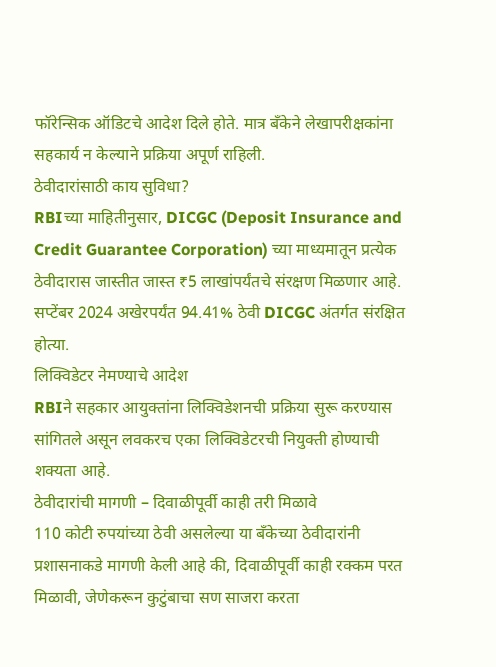फॉरेन्सिक ऑडिटचे आदेश दिले होते. मात्र बँकेने लेखापरीक्षकांना सहकार्य न केल्याने प्रक्रिया अपूर्ण राहिली.
ठेवीदारांसाठी काय सुविधा?
RBIच्या माहितीनुसार, DICGC (Deposit Insurance and Credit Guarantee Corporation) च्या माध्यमातून प्रत्येक ठेवीदारास जास्तीत जास्त ₹5 लाखांपर्यंतचे संरक्षण मिळणार आहे. सप्टेंबर 2024 अखेरपर्यंत 94.41% ठेवी DICGC अंतर्गत संरक्षित होत्या.
लिक्विडेटर नेमण्याचे आदेश
RBIने सहकार आयुक्तांना लिक्विडेशनची प्रक्रिया सुरू करण्यास सांगितले असून लवकरच एका लिक्विडेटरची नियुक्ती होण्याची शक्यता आहे.
ठेवीदारांची मागणी – दिवाळीपूर्वी काही तरी मिळावे
110 कोटी रुपयांच्या ठेवी असलेल्या या बँकेच्या ठेवीदारांनी प्रशासनाकडे मागणी केली आहे की, दिवाळीपूर्वी काही रक्कम परत मिळावी, जेणेकरून कुटुंबाचा सण साजरा करता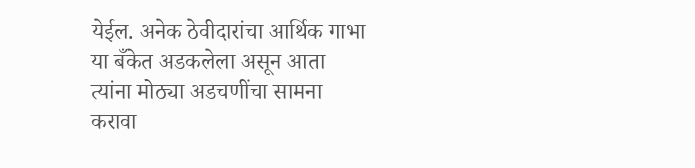येईल. अनेक ठेवीदारांचा आर्थिक गाभा या बँकेत अडकलेला असून आता त्यांना मोठ्या अडचणींचा सामना करावा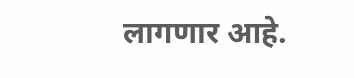लागणार आहे.